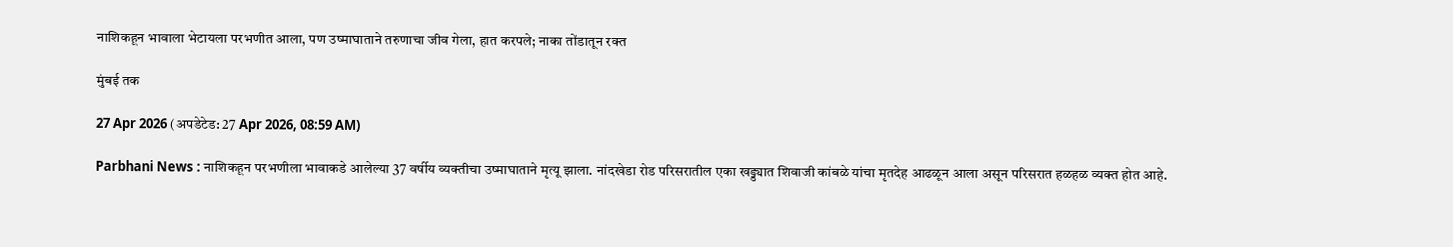नाशिकहून भावाला भेटायला परभणीत आला, पण उष्माघाताने तरुणाचा जीव गेला, हात करपले; नाका तोंडातून रक्त

मुंबई तक

27 Apr 2026 (अपडेटेड: 27 Apr 2026, 08:59 AM)

Parbhani News : नाशिकहून परभणीला भावाकडे आलेल्या 37 वर्षीय व्यक्तीचा उष्माघाताने मृत्यू झाला. नांदखेडा रोड परिसरातील एका खड्ड्यात शिवाजी कांबळे यांचा मृतदेह आढळून आला असून परिसरात हळहळ व्यक्त होत आहे.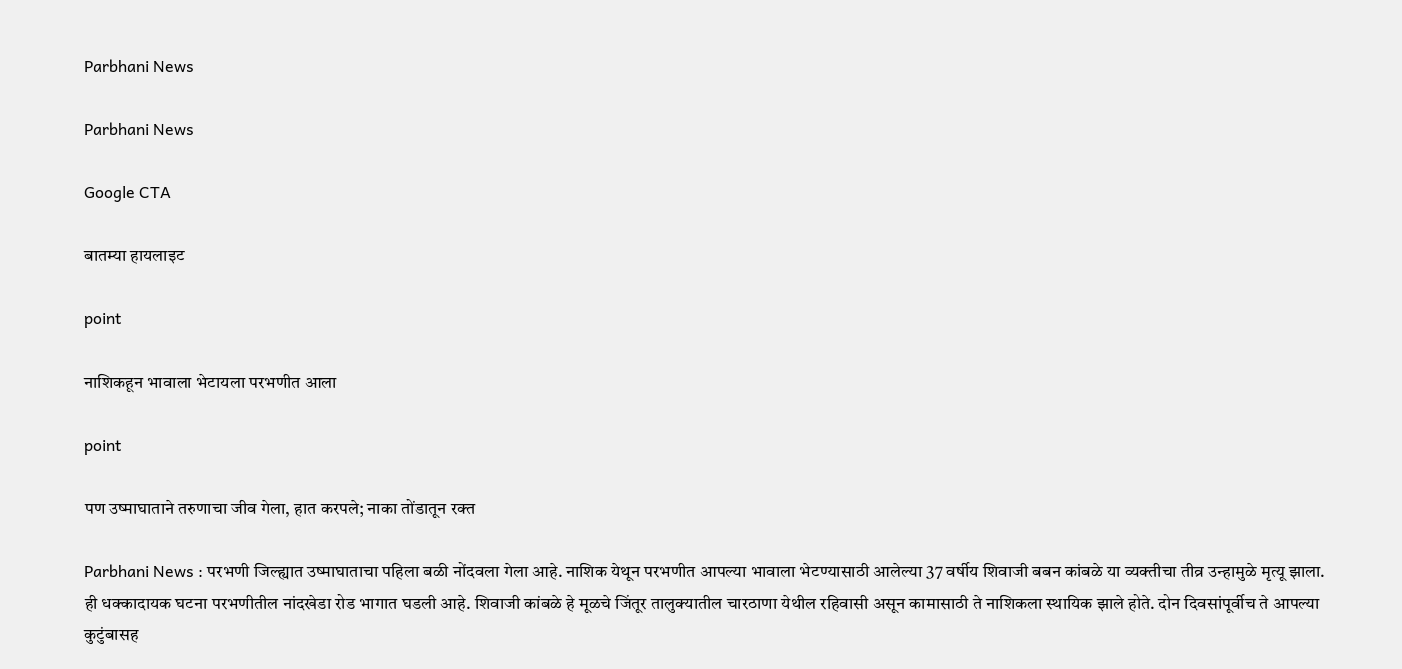Parbhani News

Parbhani News

Google CTA

बातम्या हायलाइट

point

नाशिकहून भावाला भेटायला परभणीत आला

point

पण उष्माघाताने तरुणाचा जीव गेला, हात करपले; नाका तोंडातून रक्त

Parbhani News : परभणी जिल्ह्यात उष्माघाताचा पहिला बळी नोंदवला गेला आहे. नाशिक येथून परभणीत आपल्या भावाला भेटण्यासाठी आलेल्या 37 वर्षीय शिवाजी बबन कांबळे या व्यक्तीचा तीव्र उन्हामुळे मृत्यू झाला. ही धक्कादायक घटना परभणीतील नांदखेडा रोड भागात घडली आहे. शिवाजी कांबळे हे मूळचे जिंतूर तालुक्यातील चारठाणा येथील रहिवासी असून कामासाठी ते नाशिकला स्थायिक झाले होते. दोन दिवसांपूर्वीच ते आपल्या कुटुंबासह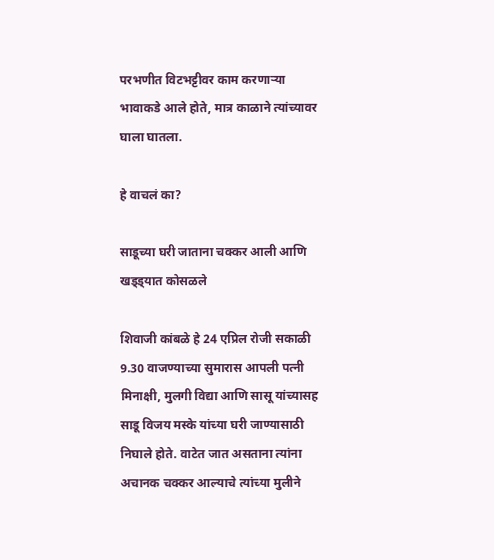परभणीत विटभट्टीवर काम करणाऱ्या भावाकडे आले होते, मात्र काळाने त्यांच्यावर घाला घातला.

हे वाचलं का?

साडूच्या घरी जाताना चक्कर आली आणि खड्ड्यात कोसळले

शिवाजी कांबळे हे 24 एप्रिल रोजी सकाळी 9.30 वाजण्याच्या सुमारास आपली पत्नी मिनाक्षी, मुलगी विद्या आणि सासू यांच्यासह साडू विजय मस्के यांच्या घरी जाण्यासाठी निघाले होते. वाटेत जात असताना त्यांना अचानक चक्कर आल्याचे त्यांच्या मुलीने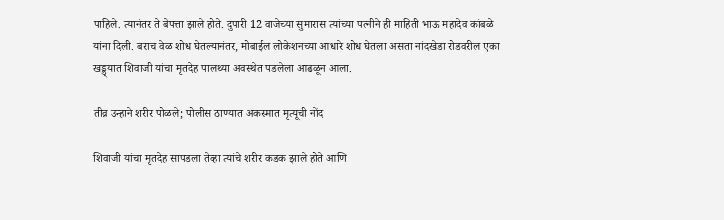पाहिले. त्यानंतर ते बेपत्ता झाले होते. दुपारी 12 वाजेच्या सुमारास त्यांच्या पत्नीने ही माहिती भाऊ महादेव कांबळे यांना दिली. बराच वेळ शोध घेतल्यानंतर, मोबाईल लोकेशनच्या आधारे शोध घेतला असता नांदखेडा रोडवरील एका खड्ड्यात शिवाजी यांचा मृतदेह पालथ्या अवस्थेत पडलेला आढळून आला.

तीव्र उन्हाने शरीर पोळले; पोलीस ठाण्यात अकस्मात मृत्यूची नोंद

शिवाजी यांचा मृतदेह सापडला तेव्हा त्यांचे शरीर कडक झाले होते आणि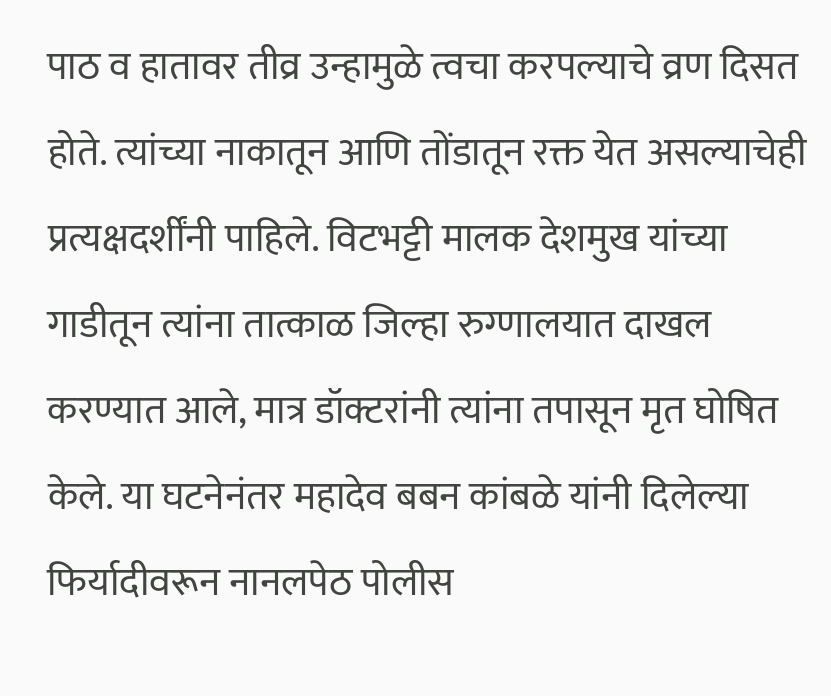पाठ व हातावर तीव्र उन्हामुळे त्वचा करपल्याचे व्रण दिसत होते. त्यांच्या नाकातून आणि तोंडातून रक्त येत असल्याचेही प्रत्यक्षदर्शींनी पाहिले. विटभट्टी मालक देशमुख यांच्या गाडीतून त्यांना तात्काळ जिल्हा रुग्णालयात दाखल करण्यात आले, मात्र डॉक्टरांनी त्यांना तपासून मृत घोषित केले. या घटनेनंतर महादेव बबन कांबळे यांनी दिलेल्या फिर्यादीवरून नानलपेठ पोलीस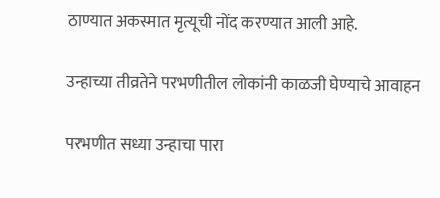ठाण्यात अकस्मात मृत्यूची नोंद करण्यात आली आहे.

उन्हाच्या तीव्रतेने परभणीतील लोकांनी काळजी घेण्याचे आवाहन

परभणीत सध्या उन्हाचा पारा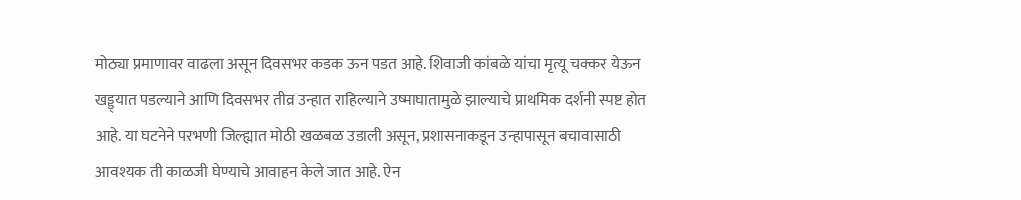मोठ्या प्रमाणावर वाढला असून दिवसभर कडक ऊन पडत आहे. शिवाजी कांबळे यांचा मृत्यू चक्कर येऊन खड्ड्यात पडल्याने आणि दिवसभर तीव्र उन्हात राहिल्याने उष्माघातामुळे झाल्याचे प्राथमिक दर्शनी स्पष्ट होत आहे. या घटनेने परभणी जिल्ह्यात मोठी खळबळ उडाली असून, प्रशासनाकडून उन्हापासून बचावासाठी आवश्यक ती काळजी घेण्याचे आवाहन केले जात आहे. ऐन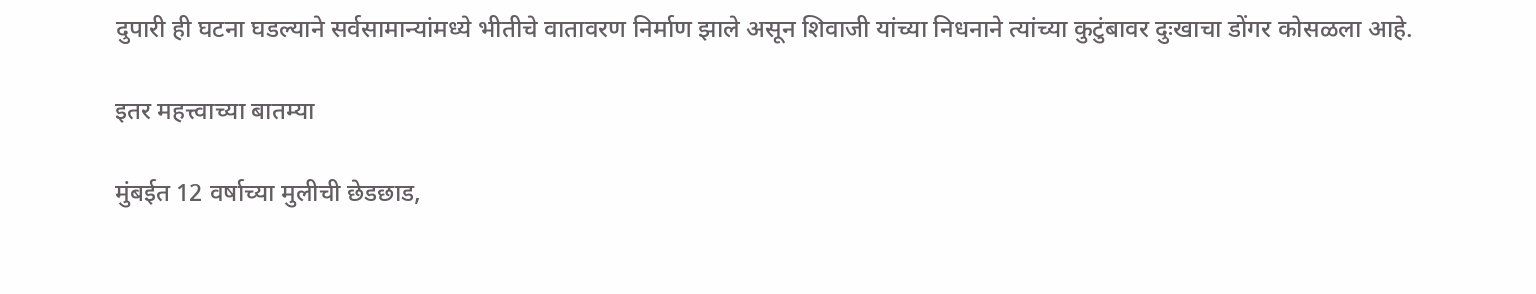दुपारी ही घटना घडल्याने सर्वसामान्यांमध्ये भीतीचे वातावरण निर्माण झाले असून शिवाजी यांच्या निधनाने त्यांच्या कुटुंबावर दुःखाचा डोंगर कोसळला आहे.

इतर महत्त्वाच्या बातम्या

मुंबईत 12 वर्षाच्या मुलीची छेडछाड,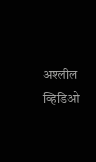अश्लील व्हिडिओ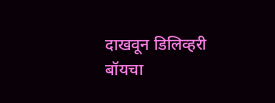दाखवून डिलिव्हरी बॉयचा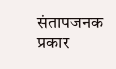संतापजनक प्रकार